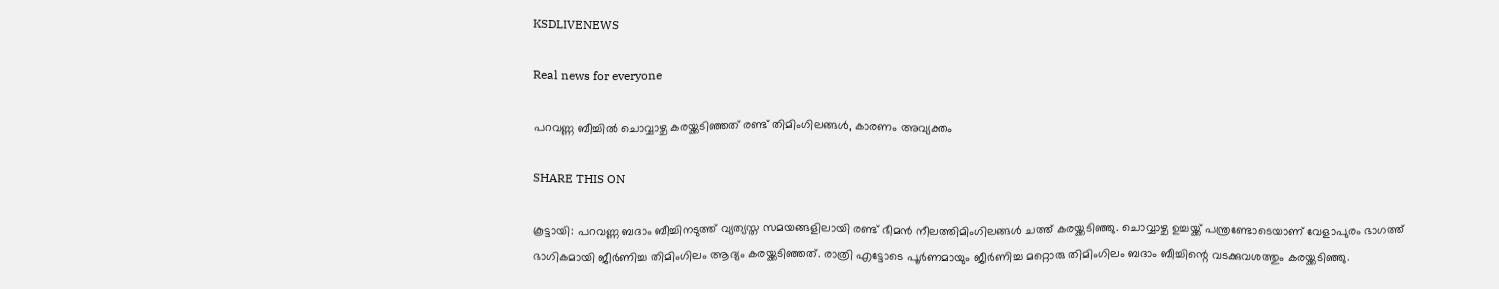KSDLIVENEWS

Real news for everyone

പറവണ്ണ ബീച്ചിൽ ചൊവ്വാഴ്ച കരയ്ക്കടിഞ്ഞത് രണ്ട് തിമിംഗിലങ്ങൾ, കാരണം അവ്യക്തം

SHARE THIS ON

കൂട്ടായി: പറവണ്ണ ബദാം ബീച്ചിനടുത്ത് വ്യത്യസ്ത സമയങ്ങളിലായി രണ്ട് ഭീമൻ നീലത്തിമിംഗിലങ്ങൾ ചത്ത് കരയ്ക്കടിഞ്ഞു. ചൊവ്വാഴ്ച ഉച്ചയ്ക്ക് പന്ത്രണ്ടോടെയാണ് വേളാപുരം ഭാഗത്ത് ഭാഗികമായി ജീർണിച്ച തിമിംഗിലം ആദ്യം കരയ്ക്കടിഞ്ഞത്. രാത്രി എട്ടോടെ പൂർണമായും ജീർണിച്ച മറ്റൊരു തിമിംഗിലം ബദാം ബീച്ചിന്റെ വടക്കുവശത്തും കരയ്ക്കടിഞ്ഞു.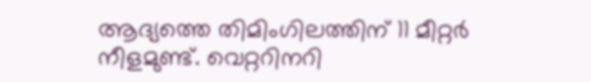ആദ്യത്തെ തിമിംഗിലത്തിന് 11 മീറ്റർ നീളമുണ്ട്. വെറ്ററിനറി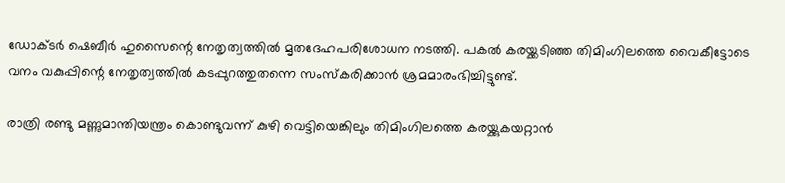ഡോക്ടർ ഷെബീർ ഹുസൈന്റെ നേതൃത്വത്തിൽ മൃതദേഹപരിശോധന നടത്തി. പകൽ കരയ്ക്കടിഞ്ഞ തിമിംഗിലത്തെ വൈകീട്ടോടെ വനം വകുപ്പിന്റെ നേതൃത്വത്തിൽ കടപ്പുറത്തുതന്നെ സംസ്‌കരിക്കാൻ ശ്രമമാരംഭിച്ചിട്ടുണ്ട്.

രാത്രി രണ്ടു മണ്ണുമാന്തിയന്ത്രം കൊണ്ടുവന്ന് കുഴി വെട്ടിയെങ്കിലും തിമിംഗിലത്തെ കരയ്ക്കുകയറ്റാൻ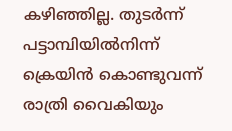കഴിഞ്ഞില്ല. തുടർന്ന് പട്ടാമ്പിയിൽനിന്ന് ക്രെയിൻ കൊണ്ടുവന്ന് രാത്രി വൈകിയും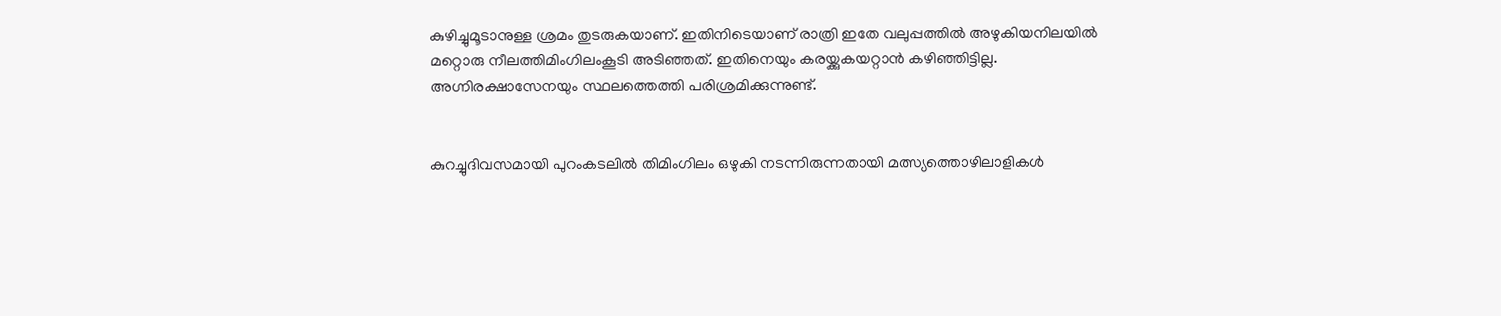കുഴിച്ചുമൂടാനുള്ള ശ്രമം തുടരുകയാണ്. ഇതിനിടെയാണ് രാത്രി ഇതേ വലുപ്പത്തിൽ അഴുകിയനിലയിൽ മറ്റൊരു നീലത്തിമിംഗിലംകൂടി അടിഞ്ഞത്. ഇതിനെയും കരയ്ക്കുകയറ്റാൻ കഴിഞ്ഞിട്ടില്ല. അഗ്നിരക്ഷാസേനയും സ്ഥലത്തെത്തി പരിശ്രമിക്കുന്നുണ്ട്.


കുറച്ചുദിവസമായി പുറംകടലിൽ തിമിംഗിലം ഒഴുകി നടന്നിരുന്നതായി മത്സ്യത്തൊഴിലാളികൾ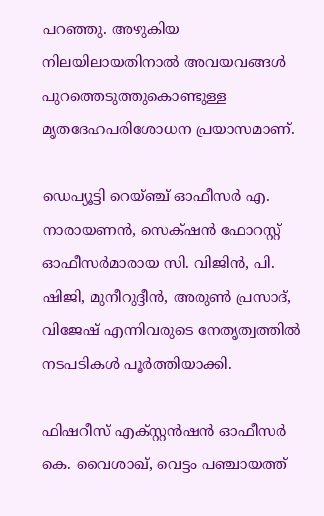പറഞ്ഞു. അഴുകിയ നിലയിലായതിനാൽ അവയവങ്ങൾ പുറത്തെടുത്തുകൊണ്ടുള്ള മൃതദേഹപരിശോധന പ്രയാസമാണ്.

ഡെപ്യൂട്ടി റെയ്ഞ്ച് ഓഫീസർ എ. നാരായണൻ, സെക്‌ഷൻ ഫോറസ്റ്റ് ഓഫീസർമാരായ സി. വിജിൻ, പി. ഷിജി, മുനീറുദ്ദീൻ, അരുൺ പ്രസാദ്, വിജേഷ് എന്നിവരുടെ നേതൃത്വത്തിൽ നടപടികൾ പൂർത്തിയാക്കി.

ഫിഷറീസ് എക്സ്റ്റൻഷൻ ഓഫീസർ കെ. വൈശാഖ്, വെട്ടം പഞ്ചായത്ത്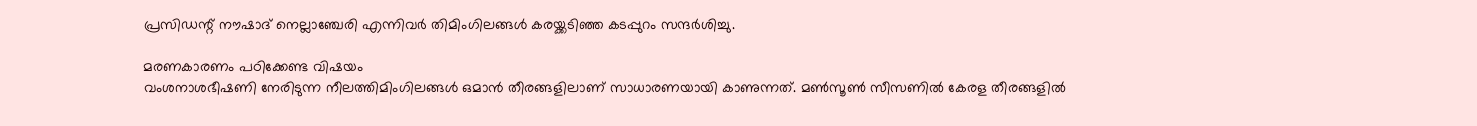പ്രസിഡന്റ്‌ നൗഷാദ് നെല്ലാഞ്ചേരി എന്നിവർ തിമിംഗിലങ്ങൾ കരയ്ക്കടിഞ്ഞ കടപ്പുറം സന്ദർശിച്ചു.

മരണകാരണം പഠിക്കേണ്ട വിഷയം
വംശനാശഭീഷണി നേരിടുന്ന നീലത്തിമിംഗിലങ്ങൾ ഒമാൻ തീരങ്ങളിലാണ് സാധാരണയായി കാണുന്നത്. മൺസൂൺ സീസണിൽ കേരള തീരങ്ങളിൽ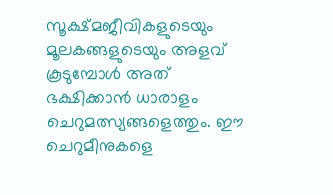സൂക്ഷ്മജീവികളുടെയും മൂലകങ്ങളുടെയും അളവ് കൂടുമ്പോൾ അത് ഭക്ഷിക്കാൻ ധാരാളം ചെറുമത്സ്യങ്ങളെത്തും. ഈ ചെറുമീനുകളെ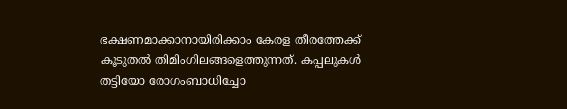ഭക്ഷണമാക്കാനായിരിക്കാം കേരള തീരത്തേക്ക് കൂടുതൽ തിമിംഗിലങ്ങളെത്തുന്നത്. കപ്പലുകൾ തട്ടിയോ രോഗംബാധിച്ചോ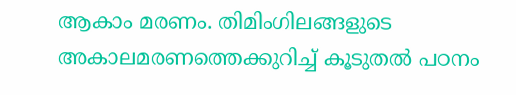ആകാം മരണം. തിമിംഗിലങ്ങളുടെ അകാലമരണത്തെക്കുറിച്ച് കൂടുതൽ പഠനം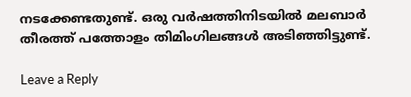നടക്കേണ്ടതുണ്ട്. ഒരു വർഷത്തിനിടയിൽ മലബാർ തീരത്ത് പത്തോളം തിമിംഗിലങ്ങൾ അടിഞ്ഞിട്ടുണ്ട്.

Leave a Reply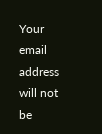Your email address will not be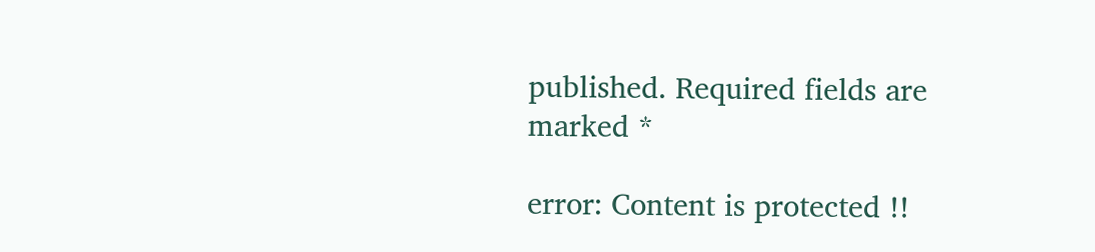published. Required fields are marked *

error: Content is protected !!